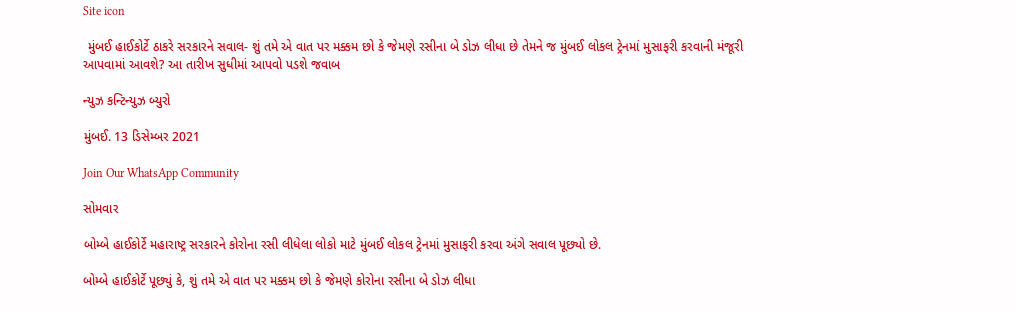Site icon

 મુંબઈ હાઈકોર્ટે ઠાકરે સરકારને સવાલ- શું તમે એ વાત પર મક્કમ છો કે જેમણે રસીના બે ડોઝ લીધા છે તેમને જ મુંબઈ લોકલ ટ્રેનમાં મુસાફરી કરવાની મંજૂરી આપવામાં આવશે? આ તારીખ સુધીમાં આપવો પડશે જવાબ

ન્યુઝ કન્ટિન્યુઝ બ્યુરો

મુંબઈ. 13 ડિસેમ્બર 2021

Join Our WhatsApp Community

સોમવાર

બોમ્બે હાઈકોર્ટે મહારાષ્ટ્ર સરકારને કોરોના રસી લીધેલા લોકો માટે મુંબઈ લોકલ ટ્રેનમાં મુસાફરી કરવા અંગે સવાલ પૂછ્યો છે.

બોમ્બે હાઈકોર્ટે પૂછ્યું કે, શું તમે એ વાત પર મક્કમ છો કે જેમણે કોરોના રસીના બે ડોઝ લીધા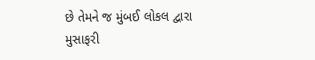છે તેમને જ મુંબઈ લોકલ દ્વારા મુસાફરી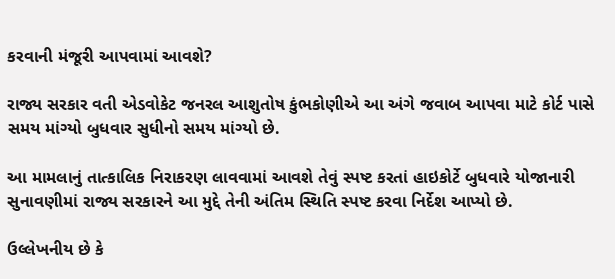કરવાની મંજૂરી આપવામાં આવશે?

રાજ્ય સરકાર વતી એડવોકેટ જનરલ આશુતોષ કુંભકોણીએ આ અંગે જવાબ આપવા માટે કોર્ટ પાસે સમય માંગ્યો બુધવાર સુધીનો સમય માંગ્યો છે.

આ મામલાનું તાત્કાલિક નિરાકરણ લાવવામાં આવશે તેવું સ્પષ્ટ કરતાં હાઇકોર્ટે બુધવારે યોજાનારી સુનાવણીમાં રાજ્ય સરકારને આ મુદ્દે તેની અંતિમ સ્થિતિ સ્પષ્ટ કરવા નિર્દેશ આપ્યો છે.

ઉલ્લેખનીય છે કે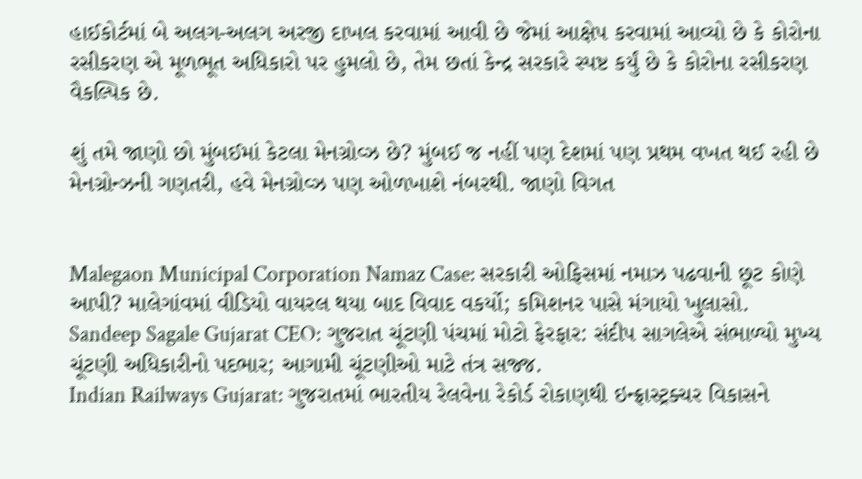હાઈકોર્ટમાં બે અલગ-અલગ અરજી દાખલ કરવામાં આવી છે જેમાં આક્ષેપ કરવામાં આવ્યો છે કે કોરોના રસીકરણ એ મૂળભૂત અધિકારો પર હુમલો છે, તેમ છતાં કેન્દ્ર સરકારે સ્પષ્ટ કર્યું છે કે કોરોના રસીકરણ વૈકલ્પિક છે.

શું તમે જાણો છો મુંબઈમાં કેટલા મેનગ્રોવ્ઝ છે? મુંબઈ જ નહીં પણ દેશમાં પણ પ્રથમ વખત થઈ રહી છે મેનગ્રોન્ઝની ગણતરી, હવે મેનગ્રોવ્ઝ પણ ઓળખાશે નંબરથી. જાણો વિગત


Malegaon Municipal Corporation Namaz Case: સરકારી ઓફિસમાં નમાઝ પઢવાની છૂટ કોણે આપી? માલેગાંવમાં વીડિયો વાયરલ થયા બાદ વિવાદ વકર્યો; કમિશનર પાસે મંગાયો ખુલાસો.
Sandeep Sagale Gujarat CEO: ગુજરાત ચૂંટણી પંચમાં મોટો ફેરફાર: સંદીપ સાગલેએ સંભાળ્યો મુખ્ય ચૂંટણી અધિકારીનો પદભાર; આગામી ચૂંટણીઓ માટે તંત્ર સજ્જ.
Indian Railways Gujarat: ગુજરાતમાં ભારતીય રેલવેના રેકોર્ડ રોકાણથી ઇન્ફ્રાસ્ટ્રક્ચર વિકાસને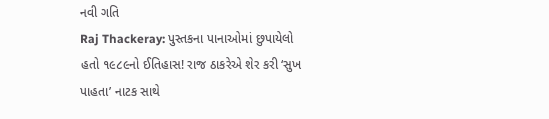નવી ગતિ
Raj Thackeray: પુસ્તકના પાનાઓમાં છુપાયેલો હતો ૧૯૮૯નો ઈતિહાસ! રાજ ઠાકરેએ શેર કરી ‘સુખ પાહતા’ નાટક સાથે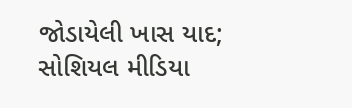જોડાયેલી ખાસ યાદ; સોશિયલ મીડિયા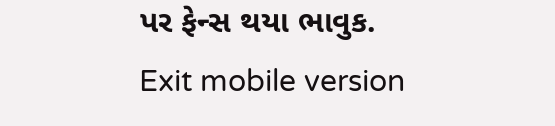પર ફેન્સ થયા ભાવુક.
Exit mobile version